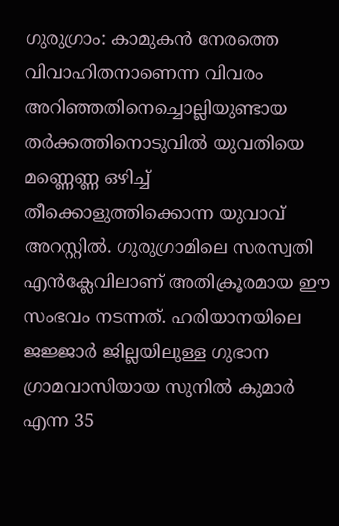ഗുരുഗ്രാം: കാമുകൻ നേരത്തെ വിവാഹിതനാണെന്ന വിവരം അറിഞ്ഞതിനെച്ചൊല്ലിയുണ്ടായ തർക്കത്തിനൊടുവിൽ യുവതിയെ മണ്ണെണ്ണ ഒഴിച്ച് തീക്കൊളുത്തിക്കൊന്ന യുവാവ് അറസ്റ്റിൽ. ഗുരുഗ്രാമിലെ സരസ്വതി എൻക്ലേവിലാണ് അതിക്രൂരമായ ഈ സംഭവം നടന്നത്. ഹരിയാനയിലെ ജജ്ജാർ ജില്ലയിലുള്ള ഗുഭാന ഗ്രാമവാസിയായ സുനിൽ കുമാർ എന്ന 35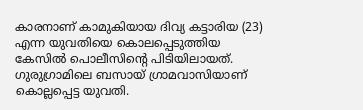കാരനാണ് കാമുകിയായ ദിവ്യ കട്ടാരിയ (23) എന്ന യുവതിയെ കൊലപ്പെടുത്തിയ കേസിൽ പൊലീസിന്റെ പിടിയിലായത്. ഗുരുഗ്രാമിലെ ബസായ് ഗ്രാമവാസിയാണ് കൊല്ലപ്പെട്ട യുവതി.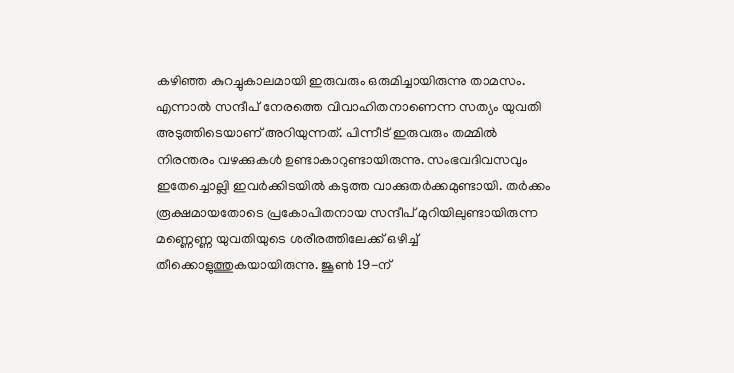കഴിഞ്ഞ കുറച്ചുകാലമായി ഇരുവരും ഒരുമിച്ചായിരുന്നു താമസം. എന്നാൽ സന്ദീപ് നേരത്തെ വിവാഹിതനാണെന്ന സത്യം യുവതി അടുത്തിടെയാണ് അറിയുന്നത്. പിന്നീട് ഇരുവരും തമ്മിൽ നിരന്തരം വഴക്കുകൾ ഉണ്ടാകാറുണ്ടായിരുന്നു. സംഭവദിവസവും ഇതേച്ചൊല്ലി ഇവർക്കിടയിൽ കടുത്ത വാക്കുതർക്കമുണ്ടായി. തർക്കം രൂക്ഷമായതോടെ പ്രകോപിതനായ സന്ദീപ് മുറിയിലുണ്ടായിരുന്ന മണ്ണെണ്ണ യുവതിയുടെ ശരീരത്തിലേക്ക് ഒഴിച്ച് തീക്കൊളുത്തുകയായിരുന്നു. ജൂൺ 19-ന്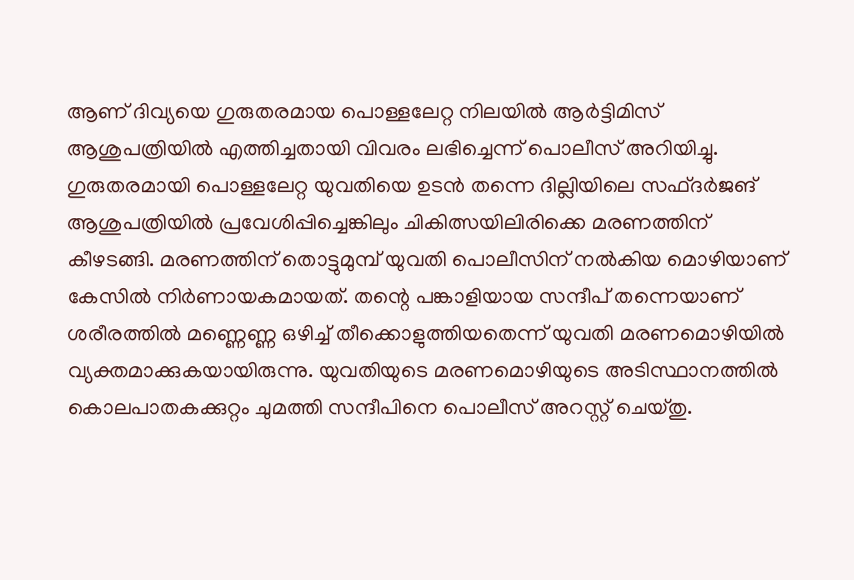ആണ് ദിവ്യയെ ഗുരുതരമായ പൊള്ളലേറ്റ നിലയിൽ ആർട്ടിമിസ് ആശുപത്രിയിൽ എത്തിച്ചതായി വിവരം ലഭിച്ചെന്ന് പൊലീസ് അറിയിച്ചു.
ഗുരുതരമായി പൊള്ളലേറ്റ യുവതിയെ ഉടൻ തന്നെ ദില്ലിയിലെ സഫ്ദർജങ് ആശുപത്രിയിൽ പ്രവേശിപ്പിച്ചെങ്കിലും ചികിത്സയിലിരിക്കെ മരണത്തിന് കീഴടങ്ങി. മരണത്തിന് തൊട്ടുമുമ്പ് യുവതി പൊലീസിന് നൽകിയ മൊഴിയാണ് കേസിൽ നിർണായകമായത്. തന്റെ പങ്കാളിയായ സന്ദീപ് തന്നെയാണ് ശരീരത്തിൽ മണ്ണെണ്ണ ഒഴിച്ച് തീക്കൊളുത്തിയതെന്ന് യുവതി മരണമൊഴിയിൽ വ്യക്തമാക്കുകയായിരുന്നു. യുവതിയുടെ മരണമൊഴിയുടെ അടിസ്ഥാനത്തിൽ കൊലപാതകക്കുറ്റം ചുമത്തി സന്ദീപിനെ പൊലീസ് അറസ്റ്റ് ചെയ്തു.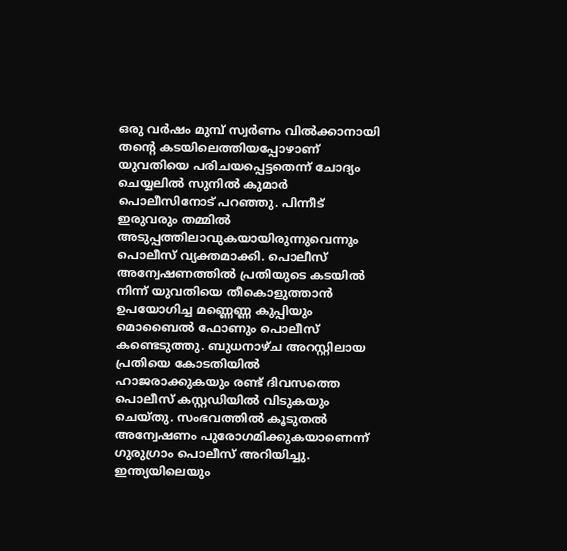ഒരു വർഷം മുമ്പ് സ്വർണം വിൽക്കാനായി തന്റെ കടയിലെത്തിയപ്പോഴാണ് യുവതിയെ പരിചയപ്പെട്ടതെന്ന് ചോദ്യം ചെയ്യലിൽ സുനിൽ കുമാർ പൊലീസിനോട് പറഞ്ഞു. പിന്നീട് ഇരുവരും തമ്മിൽ അടുപ്പത്തിലാവുകയായിരുന്നുവെന്നും പൊലീസ് വ്യക്തമാക്കി. പൊലീസ് അന്വേഷണത്തിൽ പ്രതിയുടെ കടയിൽ നിന്ന് യുവതിയെ തീകൊളുത്താൻ ഉപയോഗിച്ച മണ്ണെണ്ണ കുപ്പിയും മൊബൈൽ ഫോണും പൊലീസ് കണ്ടെടുത്തു. ബുധനാഴ്ച അറസ്റ്റിലായ പ്രതിയെ കോടതിയിൽ ഹാജരാക്കുകയും രണ്ട് ദിവസത്തെ പൊലീസ് കസ്റ്റഡിയിൽ വിടുകയും ചെയ്തു. സംഭവത്തിൽ കൂടുതൽ അന്വേഷണം പുരോഗമിക്കുകയാണെന്ന് ഗുരുഗ്രാം പൊലീസ് അറിയിച്ചു.
ഇന്ത്യയിലെയും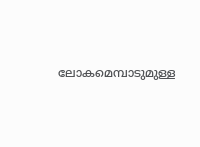ലോകമെമ്പാടുമുള്ള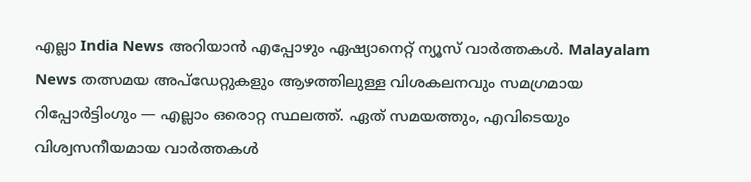എല്ലാ India News അറിയാൻ എപ്പോഴും ഏഷ്യാനെറ്റ് ന്യൂസ് വാർത്തകൾ. Malayalam News തത്സമയ അപ്ഡേറ്റുകളും ആഴത്തിലുള്ള വിശകലനവും സമഗ്രമായ റിപ്പോർട്ടിംഗും — എല്ലാം ഒരൊറ്റ സ്ഥലത്ത്. ഏത് സമയത്തും, എവിടെയും വിശ്വസനീയമായ വാർത്തകൾ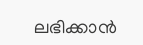ലഭിക്കാൻ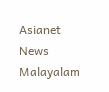Asianet News Malayalam